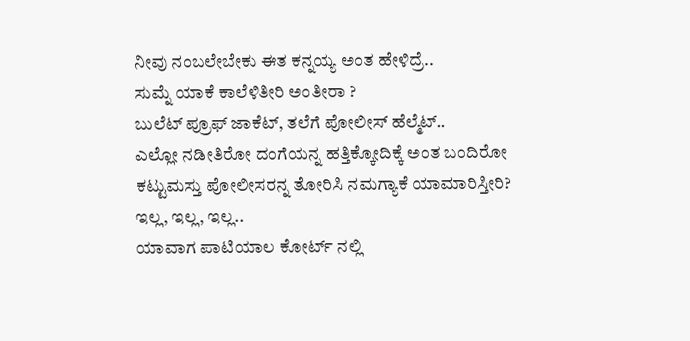ನೀವು ನಂಬಲೇಬೇಕು ಈತ ಕನ್ನಯ್ಯ ಅಂತ ಹೇಳಿದ್ರೆ..
ಸುಮ್ನೆ ಯಾಕೆ ಕಾಲೆಳಿತೀರಿ ಅಂತೀರಾ ?
ಬುಲೆಟ್ ಪ್ರೂಫ್ ಜಾಕೆಟ್, ತಲೆಗೆ ಪೋಲೀಸ್ ಹೆಲ್ಮೆಟ್..
ಎಲ್ಲೋ ನಡೀತಿರೋ ದಂಗೆಯನ್ನ ಹತ್ತಿಕ್ಕೋದಿಕ್ಕೆ ಅಂತ ಬಂದಿರೋ ಕಟ್ಟುಮಸ್ತು ಪೋಲೀಸರನ್ನ ತೋರಿಸಿ ನಮಗ್ಯಾಕೆ ಯಾಮಾರಿಸ್ತೀರಿ?
ಇಲ್ಲ, ಇಲ್ಲ, ಇಲ್ಲ..
ಯಾವಾಗ ಪಾಟಿಯಾಲ ಕೋರ್ಟ್ ನಲ್ಲಿ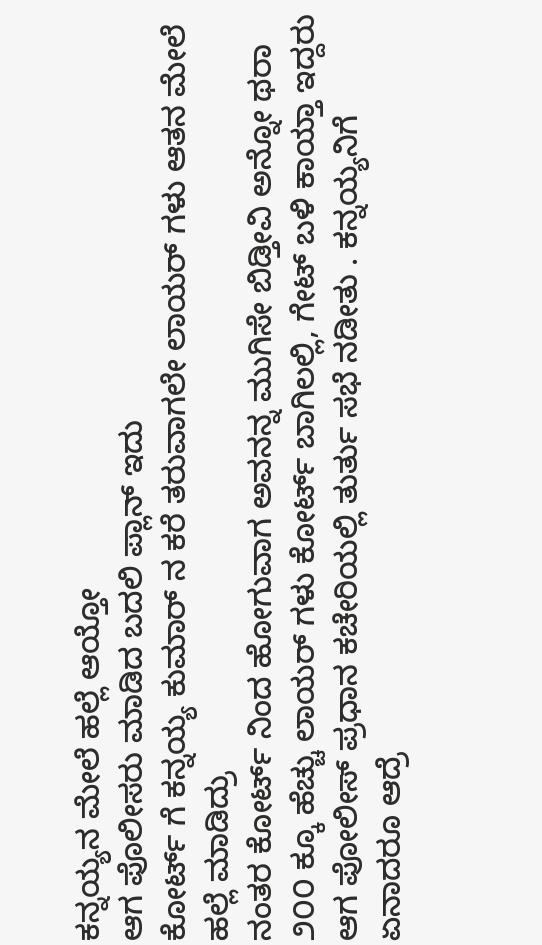ಕನ್ನಯ್ಯನ ಮೇಲೆ ಹಲ್ಲೆ ಆಯ್ತೋ
ಆಗ ಪೊಲೀಸರು ಮಾಡಿದ ಬದಲಿ ಪ್ಲಾನ್ ಇದು
ಕೋರ್ಟ್ ಗೆ ಕನ್ನಯ್ಯ ಕುಮಾರ್ ನ ಕರೆ ತರುವಾಗಲೇ ಲಾಯರ್ ಗಳು ಆತನ ಮೇಲೆ ಹಲ್ಲೆ ಮಾಡಿದ್ರು
ನಂತರ ಕೋರ್ಟ್ ನಿಂದ ಹೋಗುವಾಗ ಅವನನ್ನ ಮುಗಿಸೇ ಬಿಡ್ತೀವಿ ಅನ್ನೋ ಥರಾ ೨೦೦ ಕ್ಕೂ ಹೆಚ್ಚು ಲಾಯರ್ ಗಳು ಕೋರ್ಟ್ ಬಾಗಿಲಲ್ಲಿ, ಗೇಟ್ ಬಳಿ ಕಾಯ್ತಾ ಇದ್ದರು
ಆಗ ಪೋಲೀಸ್ ಪ್ರಧಾನ ಕಚೇರಿಯಲ್ಲಿ ತುರ್ತು ಸಭೆ ನಡೀತು . ಕನ್ನಯ್ಯನಿಗೆ ಏನಾದರೂ ಆದ್ರೆ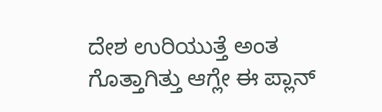ದೇಶ ಉರಿಯುತ್ತೆ ಅಂತ ಗೊತ್ತಾಗಿತ್ತು ಆಗ್ಲೇ ಈ ಪ್ಲಾನ್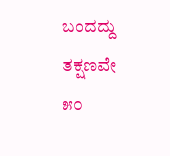ಬಂದದ್ದು
ತಕ್ಷಣವೇ ೫೦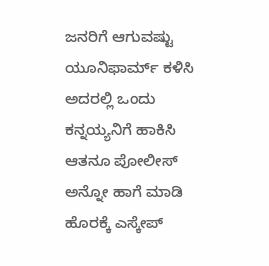ಜನರಿಗೆ ಆಗುವಷ್ಟು ಯೂನಿಫಾರ್ಮ್ ಕಳಿಸಿ ಅದರಲ್ಲಿ ಒಂದು ಕನ್ನಯ್ಯನಿಗೆ ಹಾಕಿಸಿ ಆತನೂ ಪೋಲೀಸ್ ಅನ್ನೋ ಹಾಗೆ ಮಾಡಿ ಹೊರಕ್ಕೆ ಎಸ್ಕೇಪ್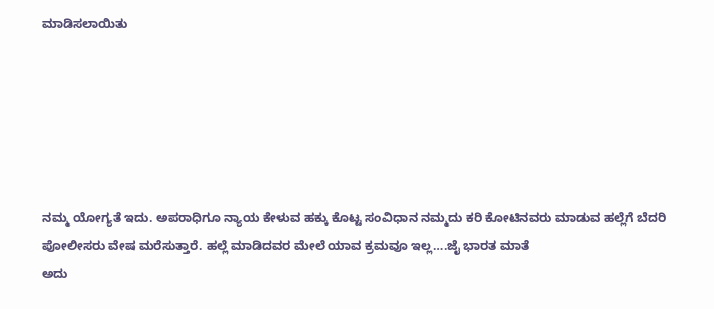ಮಾಡಿಸಲಾಯಿತು






ನಮ್ಮ ಯೋಗ್ಯತೆ ಇದು. ಅಪರಾಧಿಗೂ ನ್ಯಾಯ ಕೇಳುವ ಹಕ್ಕು ಕೊಟ್ಟ ಸಂವಿಧಾನ ನಮ್ಮದು ಕರಿ ಕೋಟಿನವರು ಮಾಡುವ ಹಲ್ಲೆಗೆ ಬೆದರಿ ಪೋಲೀಸರು ವೇಷ ಮರೆಸುತ್ತಾರೆ. ಹಲ್ಲೆ ಮಾಡಿದವರ ಮೇಲೆ ಯಾವ ಕ್ರಮವೂ ಇಲ್ಲ….ಜೈ ಭಾರತ ಮಾತೆ
ಅದು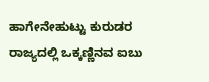ಹಾಗೇನೇಹುಟ್ಟು ಕುರುಡರ ರಾಜ್ಯದಲ್ಲಿ ಒಕ್ಕಣ್ಣಿನವ ಐಬು